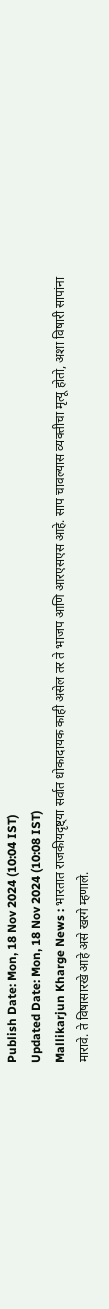Publish Date: Mon, 18 Nov 2024 (10:04 IST)
Updated Date: Mon, 18 Nov 2024 (10:08 IST)
Mallikarjun Kharge News : भारतात राजकीयदृष्ट्या सर्वात धोकादायक काही असेल तर ते भाजप आणि आरएसएस आहे. साप चावल्यास व्यक्तीचा मृत्यू होतो, अशा विषारी सापांना मारावे. ते विषासारखे आहे असे खरगे म्हणाले.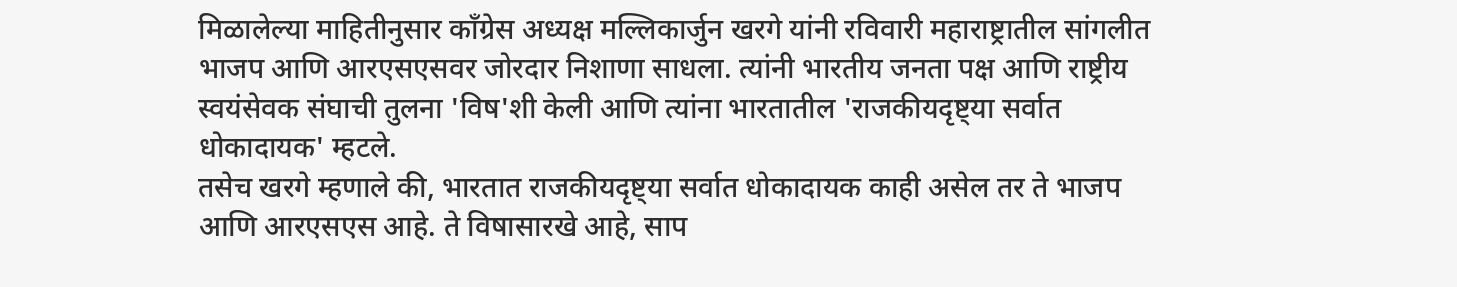मिळालेल्या माहितीनुसार काँग्रेस अध्यक्ष मल्लिकार्जुन खरगे यांनी रविवारी महाराष्ट्रातील सांगलीत भाजप आणि आरएसएसवर जोरदार निशाणा साधला. त्यांनी भारतीय जनता पक्ष आणि राष्ट्रीय स्वयंसेवक संघाची तुलना 'विष'शी केली आणि त्यांना भारतातील 'राजकीयदृष्ट्या सर्वात धोकादायक' म्हटले.
तसेच खरगे म्हणाले की, भारतात राजकीयदृष्ट्या सर्वात धोकादायक काही असेल तर ते भाजप आणि आरएसएस आहे. ते विषासारखे आहे, साप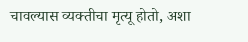चावल्यास व्यक्तीचा मृत्यू होतो, अशा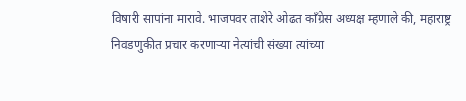विषारी सापांना मारावे. भाजपवर ताशेरे ओढत काँग्रेस अध्यक्ष म्हणाले की, महाराष्ट्र निवडणुकीत प्रचार करणाऱ्या नेत्यांची संख्या त्यांच्या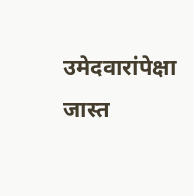उमेदवारांपेक्षा जास्त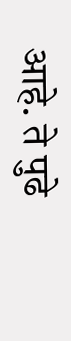आहे. ते पुढे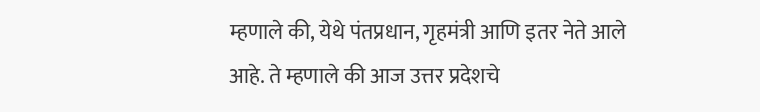म्हणाले की, येथे पंतप्रधान, गृहमंत्री आणि इतर नेते आले आहे. ते म्हणाले की आज उत्तर प्रदेशचे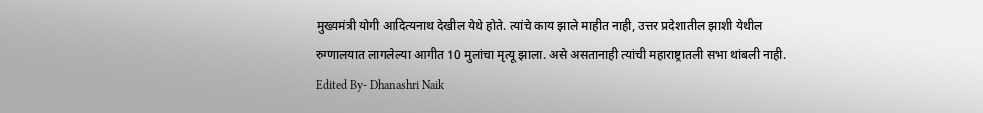मुख्यमंत्री योगी आदित्यनाथ देखील येथे होते. त्यांचे काय झाले माहीत नाही, उत्तर प्रदेशातील झाशी येथील रुग्णालयात लागलेल्या आगीत 10 मुलांचा मृत्यू झाला. असे असतानाही त्यांची महाराष्ट्रातली सभा थांबली नाही.
Edited By- Dhanashri Naik